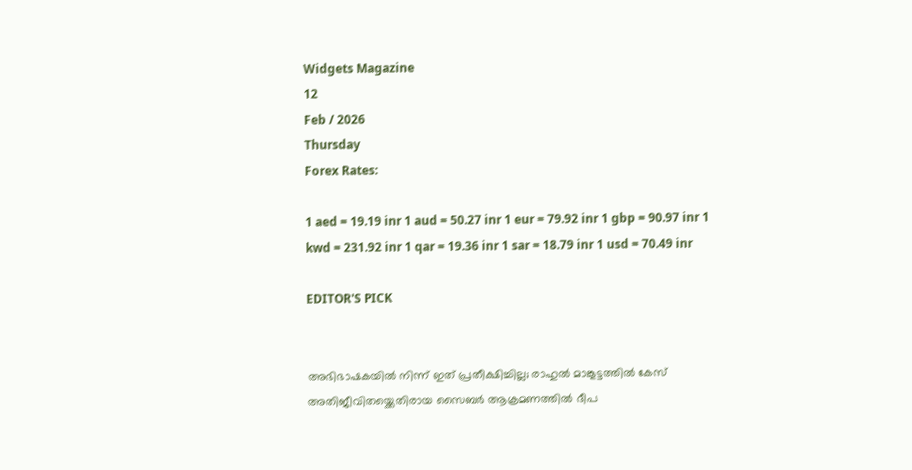Widgets Magazine
12
Feb / 2026
Thursday
Forex Rates:

1 aed = 19.19 inr 1 aud = 50.27 inr 1 eur = 79.92 inr 1 gbp = 90.97 inr 1 kwd = 231.92 inr 1 qar = 19.36 inr 1 sar = 18.79 inr 1 usd = 70.49 inr

EDITOR'S PICK


അഭിഭാഷകയിൽ നിന്ന് ഇത് പ്രതീക്ഷിച്ചില്ല; രാഹുൽ മാങ്കൂട്ടത്തിൽ കേസ് അതിജീവിതയ്ക്കെതിരായ സൈബർ ആക്രമണത്തിൽ ദീപ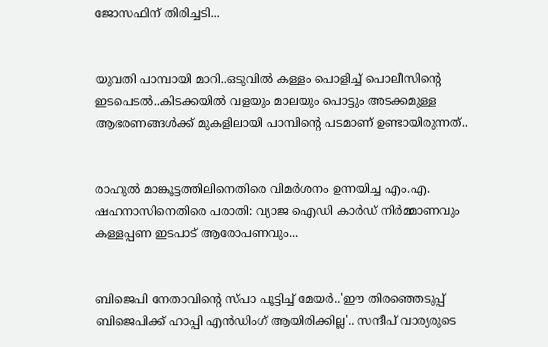ജോസഫിന് തിരിച്ചടി...


യുവതി പാമ്പായി മാറി..ഒടുവിൽ കള്ളം പൊളിച്ച് പൊലീസിന്റെ ഇടപെടൽ..കിടക്കയിൽ വളയും മാലയും പൊട്ടും അടക്കമുള്ള ആഭരണങ്ങൾക്ക് മുകളിലായി പാമ്പിന്റെ പടമാണ് ഉണ്ടായിരുന്നത്..


രാഹുൽ മാങ്കൂട്ടത്തിലിനെതിരെ വിമർശനം ഉന്നയിച്ച എം.എ. ഷഹനാസിനെതിരെ പരാതി: വ്യാജ ഐഡി കാർഡ് നിർമ്മാണവും കള്ളപ്പണ ഇടപാട് ആരോപണവും...


ബിജെപി നേതാവിന്റെ സ്പാ പൂട്ടിച്ച് മേയര്‍..'ഈ തിരഞ്ഞെടുപ്പ് ബിജെപിക്ക് ഹാപ്പി എന്‍ഡിംഗ് ആയിരിക്കില്ല'.. സന്ദീപ് വാര്യരുടെ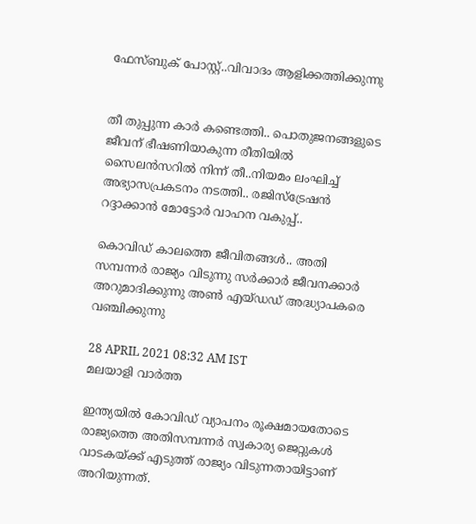ഫേസ്ബുക് പോസ്റ്റ്..വിവാദം ആളിക്കത്തിക്കുന്നു


തീ തുപ്പുന്ന കാർ കണ്ടെത്തി.. പൊതുജനങ്ങളുടെ ജീവന് ഭീഷണിയാകുന്ന രീതിയില്‍ സൈലന്‍സറില്‍ നിന്ന് തീ..നിയമം ലംഘിച്ച് അഭ്യാസപ്രകടനം നടത്തി.. രജിസ്‌ട്രേഷന്‍ റദ്ദാക്കാന്‍ മോട്ടോര്‍ വാഹന വകുപ്പ്..

കൊവിഡ് കാലത്തെ ജീവിതങ്ങള്‍.. അതി സമ്പന്നര്‍ രാജ്യം വിടുന്നു സര്‍ക്കാര്‍ ജീവനക്കാര്‍ അറുമാദിക്കുന്നു അണ്‍ എയ്ഡഡ് അദ്ധ്യാപകരെ വഞ്ചിക്കുന്നു

28 APRIL 2021 08:32 AM IST
മലയാളി വാര്‍ത്ത

ഇന്ത്യയിൽ കോവിഡ് വ്യാപനം രൂക്ഷമായതോടെ രാജ്യത്തെ അതിസമ്പന്നർ സ്വകാര്യ ജെറ്റുകൾ വാടകയ്ക്ക് എടുത്ത് രാജ്യം വിടുന്നതായിട്ടാണ് അറിയുന്നത്.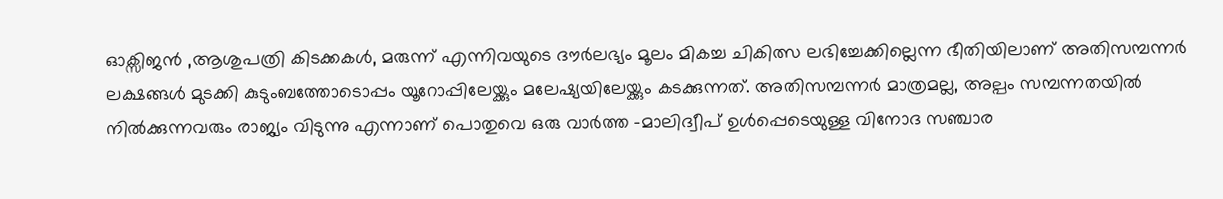ഓക്സിജൻ ,ആശുപത്രി കിടക്കകൾ, മരുന്ന് എന്നിവയുടെ ദൗർലഭ്യം മൂലം മികച്ച ചികിത്സ ലഭിച്ചേക്കില്ലെന്ന ഭീതിയിലാണ് അതിസമ്പന്നർ ലക്ഷങ്ങൾ മുടക്കി കുടുംബത്തോടൊപ്പം യൂറോപ്പിലേയ്ക്കും മലേഷ്യയിലേയ്ക്കും കടക്കുന്നത്. അതിസമ്പന്നർ മാത്രമല്ല, അല്പം സമ്പന്നതയിൽ നിൽക്കുന്നവരും രാജ്യം വിടുന്നു എന്നാണ് പൊതുവെ ഒരു വാർത്ത -മാലിദ്വീപ് ഉൾപ്പെടെയുള്ള വിനോദ സഞ്ചാര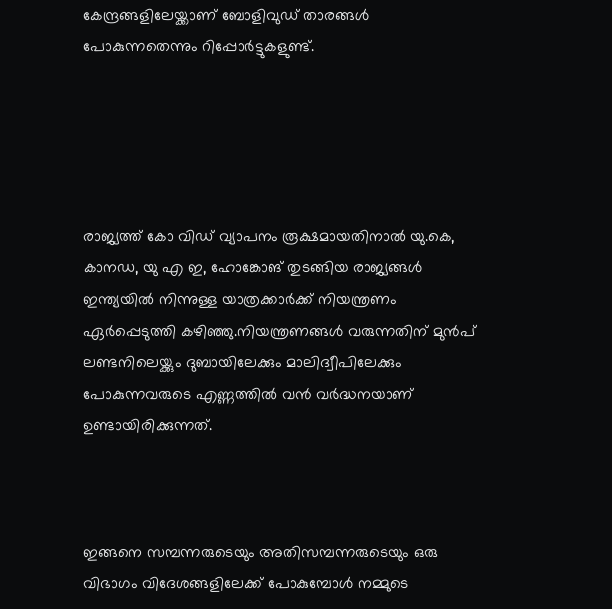കേന്ദ്രങ്ങളിലേയ്ക്കാണ് ബോളിവുഡ് താരങ്ങൾ പോകുന്നതെന്നും റിപ്പോർട്ടുകളുണ്ട്.





രാജ്യത്ത് കോ വിഡ് വ്യാപനം രൂക്ഷമായതിനാൽ യു.കെ, കാനഡ, യു എ ഇ, ഹോങ്കോങ് തുടങ്ങിയ രാജ്യങ്ങൾ ഇന്ത്യയിൽ നിന്നുള്ള യാത്രക്കാർക്ക് നിയന്ത്രണം ഏർപ്പെടുത്തി കഴിഞ്ഞു.നിയന്ത്രണങ്ങൾ വരുന്നതിന് മുൻപ് ലണ്ടനിലെയ്ക്കും ദുബായിലേക്കും മാലിദ്വീപിലേക്കും പോകുന്നവരുടെ എണ്ണത്തിൽ വൻ വർദ്ധനയാണ് ഉണ്ടായിരിക്കുന്നത്.



ഇങ്ങനെ സമ്പന്നരുടെയും അതിസമ്പന്നരുടെയും ഒരു വിഭാഗം വിദേശങ്ങളിലേക്ക് പോകുമ്പോൾ നമ്മുടെ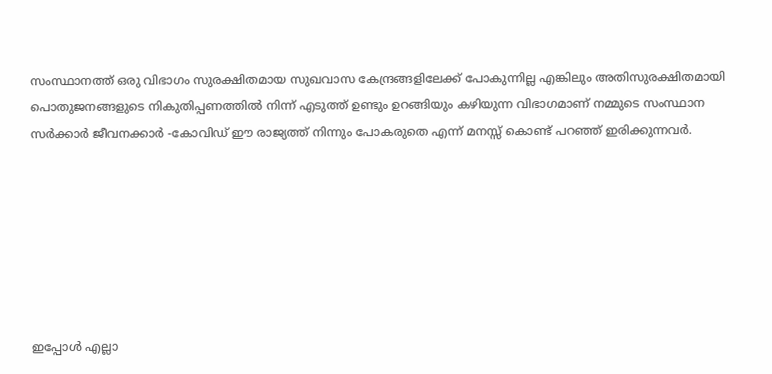സംസ്ഥാനത്ത് ഒരു വിഭാഗം സുരക്ഷിതമായ സുഖവാസ കേന്ദ്രങ്ങളിലേക്ക് പോകുന്നില്ല എങ്കിലും അതിസുരക്ഷിതമായി പൊതുജനങ്ങളുടെ നികുതിപ്പണത്തിൽ നിന്ന് എടുത്ത് ഉണ്ടും ഉറങ്ങിയും കഴിയുന്ന വിഭാഗമാണ് നമ്മുടെ സംസ്ഥാന സർക്കാർ ജീവനക്കാർ -കോവിഡ് ഈ രാജ്യത്ത് നിന്നും പോകരുതെ എന്ന് മനസ്സ് കൊണ്ട് പറഞ്ഞ് ഇരിക്കുന്നവർ.







ഇപ്പോൾ എല്ലാ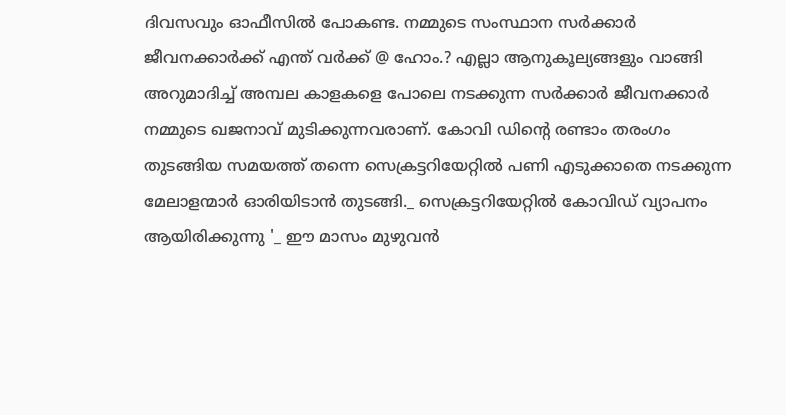ദിവസവും ഓഫീസിൽ പോകണ്ട. നമ്മുടെ സംസ്ഥാന സർക്കാർ ജീവനക്കാർക്ക് എന്ത് വർക്ക് @ ഹോം.? എല്ലാ ആനുകൂല്യങ്ങളും വാങ്ങി അറുമാദിച്ച് അമ്പല കാളകളെ പോലെ നടക്കുന്ന സർക്കാർ ജീവനക്കാർ നമ്മുടെ ഖജനാവ് മുടിക്കുന്നവരാണ്. കോവി ഡിൻ്റെ രണ്ടാം തരംഗം തുടങ്ങിയ സമയത്ത് തന്നെ സെക്രട്ടറിയേറ്റിൽ പണി എടുക്കാതെ നടക്കുന്ന മേലാളന്മാർ ഓരിയിടാൻ തുടങ്ങി._ സെക്രട്ടറിയേറ്റിൽ കോവിഡ് വ്യാപനം ആയിരിക്കുന്നു '_ ഈ മാസം മുഴുവൻ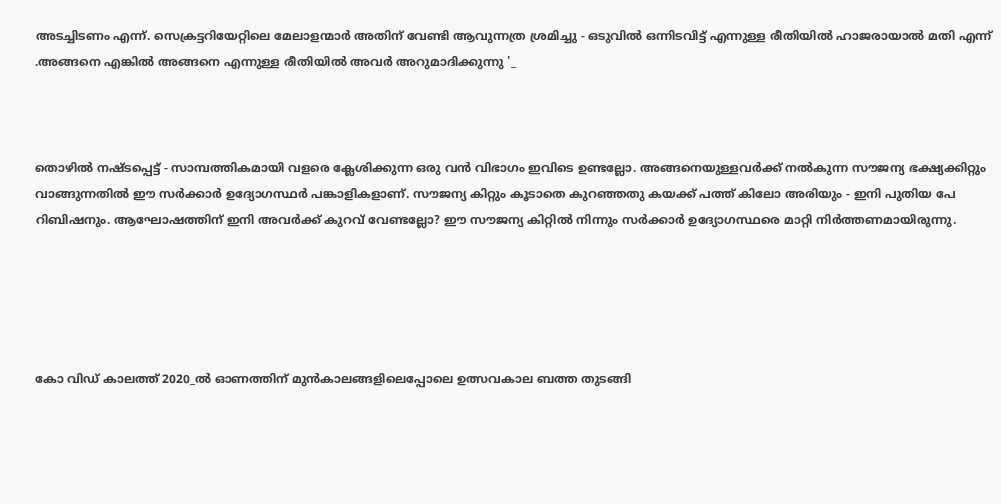അടച്ചിടണം എന്ന്. സെക്രട്ടറിയേറ്റിലെ മേലാളന്മാർ അതിന് വേണ്ടി ആവുന്നത്ര ശ്രമിച്ചു - ഒടുവിൽ ഒന്നിടവിട്ട് എന്നുള്ള രീതിയിൽ ഹാജരായാൽ മതി എന്ന് .അങ്ങനെ എങ്കിൽ അങ്ങനെ എന്നുള്ള രീതിയിൽ അവർ അറുമാദിക്കുന്നു '_



തൊഴിൽ നഷ്ടപ്പെട്ട് - സാമ്പത്തികമായി വളരെ ക്ലേശിക്കുന്ന ഒരു വൻ വിഭാഗം ഇവിടെ ഉണ്ടല്ലോ. അങ്ങനെയുള്ളവർക്ക് നൽകുന്ന സൗജന്യ ഭക്ഷ്യക്കിറ്റും വാങ്ങുന്നതിൽ ഈ സർക്കാർ ഉദ്യോഗസ്ഥർ പങ്കാളികളാണ്. സൗജന്യ കിറ്റും കൂടാതെ കുറഞ്ഞതു കയക്ക് പത്ത് കിലോ അരിയും - ഇനി പുതിയ പേ റിബിഷനും. ആഘോഷത്തിന് ഇനി അവർക്ക് കുറവ് വേണ്ടല്ലോ? ഈ സൗജന്യ കിറ്റിൽ നിന്നും സർക്കാർ ഉദ്യോഗസ്ഥരെ മാറ്റി നിർത്തണമായിരുന്നു.





കോ വിഡ് കാലത്ത് 2020_ൽ ഓണത്തിന് മുൻകാലങ്ങളിലെപ്പോലെ ഉത്സവകാല ബത്ത തുടങ്ങി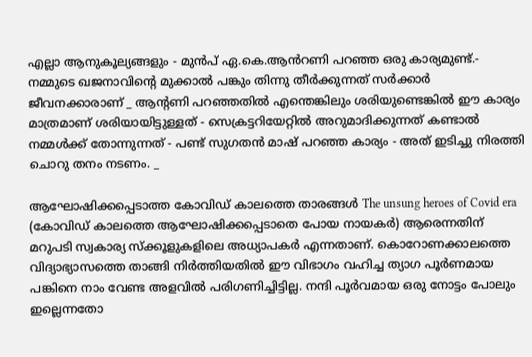എല്ലാ ആനുകൂല്യങ്ങളും - മുൻപ് ഏ.കെ.ആൻറണി പറഞ്ഞ ഒരു കാര്യമുണ്ട്.- നമ്മുടെ ഖജനാവിൻ്റെ മുക്കാൽ പങ്കും തിന്നു തീർക്കുന്നത് സർക്കാർ ജീവനക്കാരാണ് _ ആൻ്റണി പറഞ്ഞതിൽ എന്തെങ്കിലും ശരിയുണ്ടെങ്കിൽ ഈ കാര്യം മാത്രമാണ് ശരിയായിട്ടുള്ളത്‌ - സെക്രട്ടറിയേറ്റിൽ അറുമാദിക്കുന്നത് കണ്ടാൽ നമ്മൾക്ക് തോന്നുന്നത് - പണ്ട് സുഗതൻ മാഷ് പറഞ്ഞ കാര്യം - അത് ഇടിച്ചു നിരത്തി ചൊറു തനം നടണം. _

ആഘോഷിക്കപ്പെടാത്ത കോവിഡ് കാലത്തെ താരങ്ങൾ The unsung heroes of Covid era (കോവിഡ് കാലത്തെ ആഘോഷിക്കപ്പെടാതെ പോയ നായകർ) ആരെന്നതിന് മറുപടി സ്വകാര്യ സ്ക്കൂളുകളിലെ അധ്യാപകർ എന്നതാണ്. കൊറോണക്കാലത്തെ വിദ്യാഭ്യാസത്തെ താങ്ങി നിർത്തിയതിൽ ഈ വിഭാഗം വഹിച്ച ത്യാഗ പൂർണമായ പങ്കിനെ നാം വേണ്ട അളവിൽ പരിഗണിച്ചിട്ടില്ല. നന്ദി പൂർവമായ ഒരു നോട്ടം പോലും ഇല്ലെന്നതോ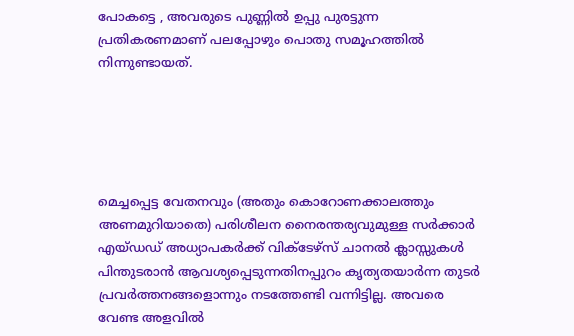പോകട്ടെ , അവരുടെ പുണ്ണിൽ ഉപ്പു പുരട്ടുന്ന പ്രതികരണമാണ് പലപ്പോഴും പൊതു സമൂഹത്തിൽ നിന്നുണ്ടായത്.





മെച്ചപ്പെട്ട വേതനവും (അതും കൊറോണക്കാലത്തും അണമുറിയാതെ) പരിശീലന നൈരന്തര്യവുമുള്ള സർക്കാർ എയ്ഡഡ് അധ്യാപകർക്ക് വിക്ടേഴ്സ് ചാനൽ ക്ലാസ്സുകൾ പിന്തുടരാൻ ആവശ്യപ്പെടുന്നതിനപ്പുറം കൃത്യതയാർന്ന തുടർ പ്രവർത്തനങ്ങളൊന്നും നടത്തേണ്ടി വന്നിട്ടില്ല. അവരെ വേണ്ട അളവിൽ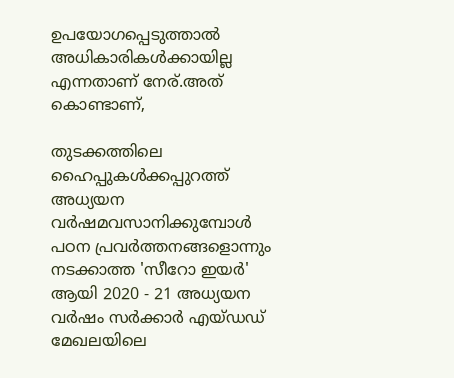ഉപയോഗപ്പെടുത്താൽ അധികാരികൾക്കായില്ല എന്നതാണ് നേര്.അത് കൊണ്ടാണ്,

തുടക്കത്തിലെ ഹൈപ്പുകൾക്കപ്പുറത്ത് അധ്യയന വർഷമവസാനിക്കുമ്പോൾ പഠന പ്രവർത്തനങ്ങളൊന്നും നടക്കാത്ത 'സീറോ ഇയർ' ആയി 2020 - 21 അധ്യയന വർഷം സർക്കാർ എയ്ഡഡ് മേഖലയിലെ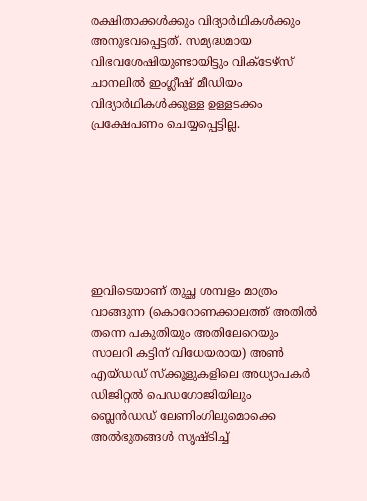രക്ഷിതാക്കൾക്കും വിദ്യാർഥികൾക്കും അനുഭവപ്പെട്ടത്. സമ്യദ്ധമായ വിഭവശേഷിയുണ്ടായിട്ടും വിക്ടേഴ്സ് ചാനലിൽ ഇംഗ്ലീഷ് മീഡിയം വിദ്യാർഥികൾക്കുള്ള ഉള്ളടക്കം പ്രക്ഷേപണം ചെയ്യപ്പെട്ടില്ല.







ഇവിടെയാണ് തുച്ഛ ശമ്പളം മാത്രം വാങ്ങുന്ന (കൊറോണക്കാലത്ത് അതിൽ തന്നെ പകുതിയും അതിലേറെയും സാലറി കട്ടിന് വിധേയരായ) അൺ എയ്ഡഡ് സ്ക്കൂളുകളിലെ അധ്യാപകർ ഡിജിറ്റൽ പെഡഗോജിയിലും ബ്ലെൻഡഡ് ലേണിംഗിലുമൊക്കെ അൽഭുതങ്ങൾ സൃഷ്ടിച്ച്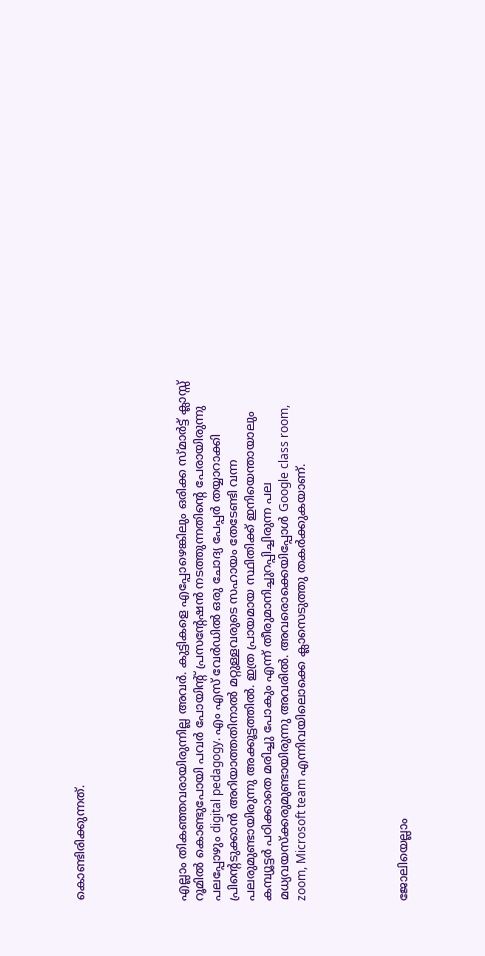കൊണ്ടിരിക്കുന്നത്.





എല്ലാം തികഞ്ഞവരായിരുന്നില്ല അവർ. കുട്ടികളെ എപ്പോഴെങ്കിലും ഒരിക്ക സ്മാർട്ട് ക്ലാസ്സ് റൂമിൽ കൊണ്ടുപോയി പവർ പോയിന്റ് പ്രസന്റേഷൻ നടത്തുന്നതിന്റെ പേരായിരുന്നു പലപ്പോഴും digital pedagogy. എം എസ് വേർഡിൽ ഒരു ചോദ്യ പേപ്പർ തയ്യാറാക്കി പ്രിന്റെടുക്കാൻ അറിയാത്തതിനാൽ മറ്റുള്ളവരുടെ സഹായം തേടേണ്ടി വന്ന പലരുമുണ്ടായിരുന്നു അക്കൂട്ടത്തിൽ. ഇത്ര പ്രായമായ സ്ഥിതിക്ക് ഇനിയെന്തായാലും കമ്പ്യൂട്ടർ പഠിക്കാതെ മരിച്ചു പോകും എന്ന് തീരുമാനിച്ചുറപ്പിച്ചിരുന്ന പല മധ്യവയസ്ക്കരുമുണ്ടായിരുന്നു അവരിൽ. അവരൊക്കെയിപ്പോൾ Google class room, zoom, Microsoft team എന്നിവയിലൊക്കെ ക്ലാസെടുത്തു തകർക്കുകയാണ്.





ജോലിയെല്ലാം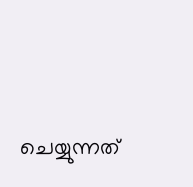ചെയ്യുന്നത്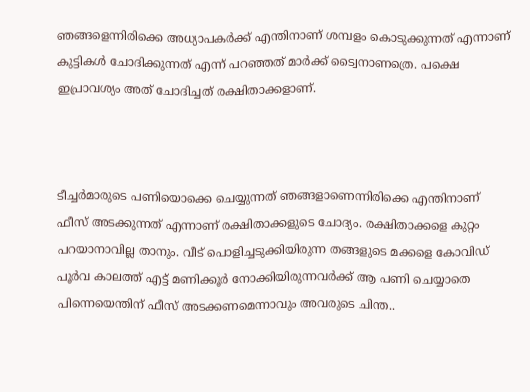ഞങ്ങളെന്നിരിക്കെ അധ്യാപകർക്ക് എന്തിനാണ് ശമ്പളം കൊടുക്കുന്നത് എന്നാണ് കുട്ടികൾ ചോദിക്കുന്നത് എന്ന് പറഞ്ഞത് മാർക്ക് ട്വൈനാണത്രെ. പക്ഷെ ഇപ്രാവശ്യം അത് ചോദിച്ചത് രക്ഷിതാക്കളാണ്.



ടീച്ചർമാരുടെ പണിയൊക്കെ ചെയ്യുന്നത് ഞങ്ങളാണെന്നിരിക്കെ എന്തിനാണ് ഫീസ് അടക്കുന്നത് എന്നാണ് രക്ഷിതാക്കളുടെ ചോദ്യം. രക്ഷിതാക്കളെ കുറ്റം പറയാനാവില്ല താനും. വീട് പൊളിച്ചടുക്കിയിരുന്ന തങ്ങളുടെ മക്കളെ കോവിഡ് പൂർവ കാലത്ത് എട്ട് മണിക്കൂർ നോക്കിയിരുന്നവർക്ക് ആ പണി ചെയ്യാതെ പിന്നെയെന്തിന് ഫീസ് അടക്കണമെന്നാവും അവരുടെ ചിന്ത..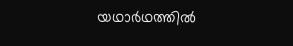യഥാർഥത്തിൽ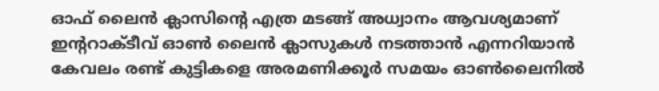ഓഫ് ലൈൻ ക്ലാസിന്റെ എത്ര മടങ്ങ് അധ്വാനം ആവശ്യമാണ് ഇന്ററാക്ടീവ് ഓൺ ലൈൻ ക്ലാസുകൾ നടത്താൻ എന്നറിയാൻ കേവലം രണ്ട് കുട്ടികളെ അരമണിക്കൂർ സമയം ഓൺലൈനിൽ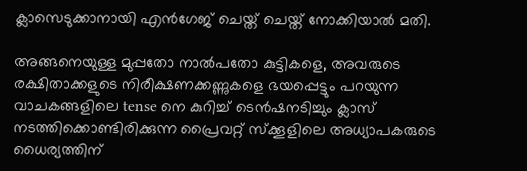ക്ലാസെടുക്കാനായി എൻഗേജ് ചെയ്ത് ചെയ്ത് നോക്കിയാൽ മതി.

അങ്ങനെയുള്ള മുപ്പതോ നാൽപതോ കുട്ടികളെ, അവരുടെ രക്ഷിതാക്കളുടെ നിരീക്ഷണക്കണ്ണുകളെ ഭയപ്പെട്ടും പറയുന്ന വാചകങ്ങളിലെ tense നെ കുറിച്ച് ടെൻഷനടിച്ചും ക്ലാസ് നടത്തിക്കൊണ്ടിരിക്കുന്ന പ്രൈവറ്റ് സ്ക്കൂളിലെ അധ്യാപകരുടെ ധൈര്യത്തിന്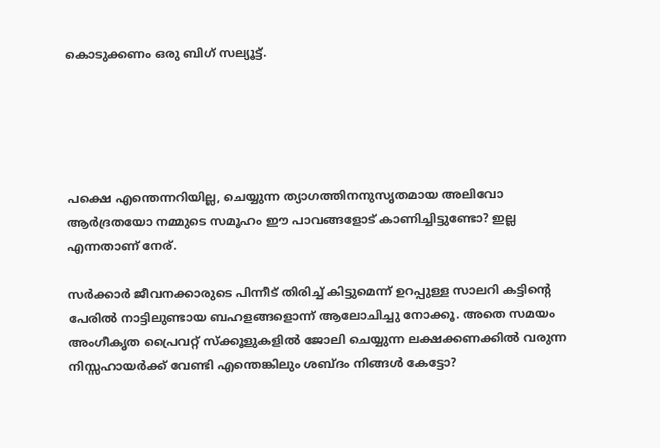കൊടുക്കണം ഒരു ബിഗ് സല്യൂട്ട്.





പക്ഷെ എന്തെന്നറിയില്ല, ചെയ്യുന്ന ത്യാഗത്തിനനുസൃതമായ അലിവോ ആർദ്രതയോ നമ്മുടെ സമൂഹം ഈ പാവങ്ങളോട് കാണിച്ചിട്ടുണ്ടോ? ഇല്ല എന്നതാണ് നേര്.

സർക്കാർ ജീവനക്കാരുടെ പിന്നീട് തിരിച്ച് കിട്ടുമെന്ന് ഉറപ്പുള്ള സാലറി കട്ടിന്റെ പേരിൽ നാട്ടിലുണ്ടായ ബഹളങ്ങളൊന്ന് ആലോചിച്ചു നോക്കൂ. അതെ സമയം അംഗീകൃത പ്രൈവറ്റ് സ്ക്കൂളുകളിൽ ജോലി ചെയ്യുന്ന ലക്ഷക്കണക്കിൽ വരുന്ന നിസ്സഹായർക്ക് വേണ്ടി എന്തെങ്കിലും ശബ്ദം നിങ്ങൾ കേട്ടോ?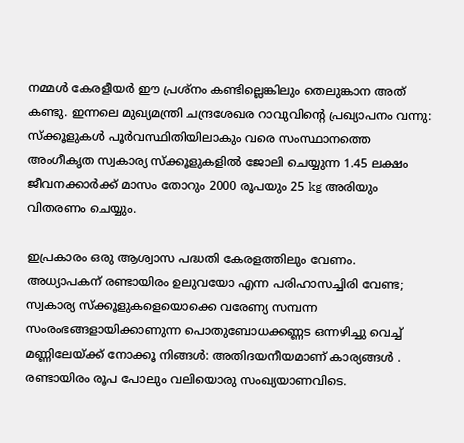നമ്മൾ കേരളീയർ ഈ പ്രശ്നം കണ്ടില്ലെങ്കിലും തെലുങ്കാന അത് കണ്ടു. ഇന്നലെ മുഖ്യമന്ത്രി ചന്ദ്രശേഖര റാവുവിന്റെ പ്രഖ്യാപനം വന്നു: സ്ക്കൂളുകൾ പൂർവസ്ഥിതിയിലാകും വരെ സംസ്ഥാനത്തെ അംഗീകൃത സ്വകാര്യ സ്ക്കൂളുകളിൽ ജോലി ചെയ്യുന്ന 1.45 ലക്ഷം ജീവനക്കാർക്ക് മാസം തോറും 2000 രൂപയും 25 kg അരിയും വിതരണം ചെയ്യും.

ഇപ്രകാരം ഒരു ആശ്വാസ പദ്ധതി കേരളത്തിലും വേണം. അധ്യാപകന് രണ്ടായിരം ഉലുവയോ എന്ന പരിഹാസച്ചിരി വേണ്ട; സ്വകാര്യ സ്ക്കൂളുകളെയൊക്കെ വരേണ്യ സമ്പന്ന സംരംഭങ്ങളായിക്കാണുന്ന പൊതുബോധക്കണ്ണട ഒന്നഴിച്ചു വെച്ച് മണ്ണിലേയ്ക്ക് നോക്കൂ നിങ്ങൾ: അതിദയനീയമാണ് കാര്യങ്ങൾ . രണ്ടായിരം രൂപ പോലും വലിയൊരു സംഖ്യയാണവിടെ.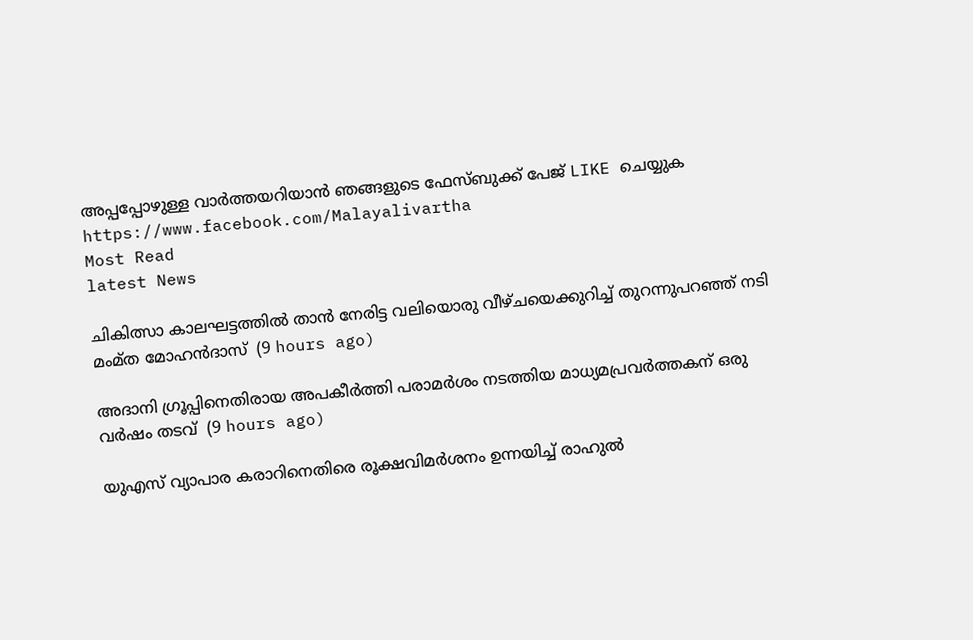അപ്പപ്പോഴുള്ള വാര്‍ത്തയറിയാന്‍ ഞങ്ങളുടെ ഫേസ്‌ബുക്ക്‌ പേജ് LIKE ചെയ്യുക
https://www.facebook.com/Malayalivartha
Most Read
latest News

ചികിത്സാ കാലഘട്ടത്തില്‍ താന്‍ നേരിട്ട വലിയൊരു വീഴ്ചയെക്കുറിച്ച് തുറന്നുപറഞ്ഞ് നടി മംമ്ത മോഹന്‍ദാസ്  (9 hours ago)

അദാനി ഗ്രൂപ്പിനെതിരായ അപകീര്‍ത്തി പരാമര്‍ശം നടത്തിയ മാധ്യമപ്രവര്‍ത്തകന് ഒരു വര്‍ഷം തടവ്  (9 hours ago)

യുഎസ് വ്യാപാര കരാറിനെതിരെ രൂക്ഷവിമര്‍ശനം ഉന്നയിച്ച് രാഹുല്‍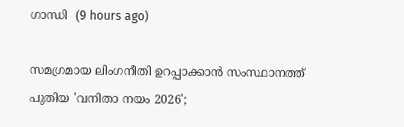ഗാന്ധി  (9 hours ago)

സമഗ്രമായ ലിംഗനീതി ഉറപ്പാക്കാന്‍ സംസ്ഥാനത്ത് പുതിയ 'വനിതാ നയം 2026';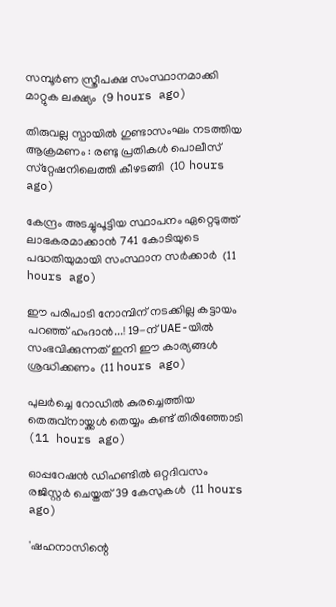സമ്പൂര്‍ണ സ്ത്രീപക്ഷ സംസ്ഥാനമാക്കി മാറ്റുക ലക്ഷ്യം  (9 hours ago)

തിരുവല്ല സ്പായില്‍ ഗുണ്ടാസംഘം നടത്തിയ ആക്രമണം : രണ്ടു പ്രതികള്‍ പൊലീസ് സ്‌റ്റേഷനിലെത്തി കീഴടങ്ങി  (10 hours ago)

കേന്ദ്രം അടച്ചുപൂട്ടിയ സ്ഥാപനം ഏറ്റെടുത്ത് ലാഭകരമാക്കാന്‍ 741 കോടിയുടെ പദ്ധതിയുമായി സംസ്ഥാന സര്‍ക്കാര്‍  (11 hours ago)

ഈ പരിപാടി നോമ്പിന് നടക്കില്ല കട്ടായം പറഞ്ഞ് ഹംദാൻ...! 19-ന് UAE-യിൽ സംഭവിക്കുന്നത് ഇനി ഈ കാര്യങ്ങൾ ശ്രദ്ധിക്കണം  (11 hours ago)

പുലര്‍ച്ചെ റോഡില്‍ കുരച്ചെത്തിയ തെരുവ്‌നായ്ക്കള്‍ തെയ്യം കണ്ട് തിരിഞ്ഞോടി  (11 hours ago)

ഓപ്പറേഷന്‍ ഡിഹണ്ടില്‍ ഒറ്റദിവസം രജിസ്റ്റര്‍ ചെയ്തത് 39 കേസുകള്‍  (11 hours ago)

'ഷഹനാസിന്റെ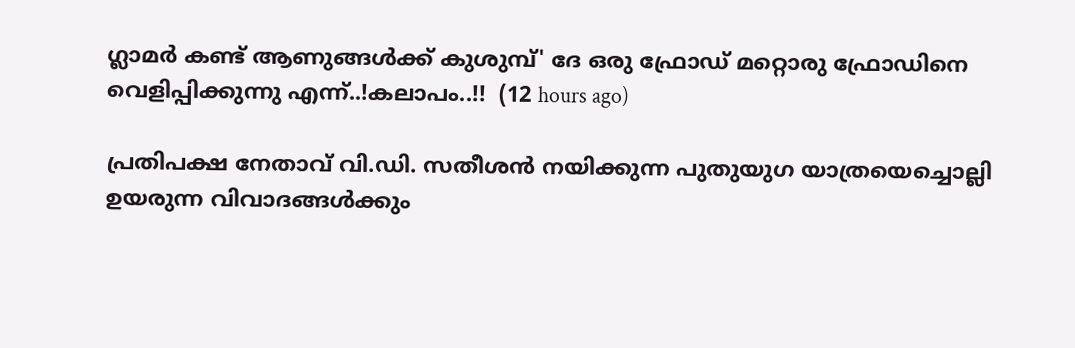ഗ്ലാമർ കണ്ട് ആണുങ്ങൾക്ക് കുശുമ്പ്' ദേ ഒരു ഫ്രോഡ് മറ്റൊരു ഫ്രോഡിനെ വെളിപ്പിക്കുന്നു എന്ന്..!കലാപം..!!  (12 hours ago)

പ്രതിപക്ഷ നേതാവ് വി.ഡി. സതീശന്‍ നയിക്കുന്ന പുതുയുഗ യാത്രയെച്ചൊല്ലി ഉയരുന്ന വിവാദങ്ങള്‍ക്കും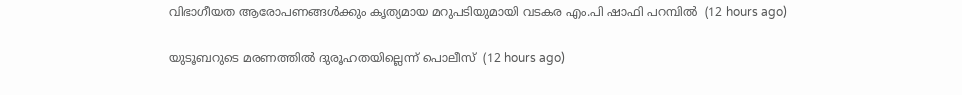വിഭാഗീയത ആരോപണങ്ങള്‍ക്കും കൃത്യമായ മറുപടിയുമായി വടകര എം.പി ഷാഫി പറമ്പില്‍  (12 hours ago)

യുടൂബറുടെ മരണത്തില്‍ ദുരൂഹതയില്ലെന്ന് പൊലീസ്  (12 hours ago)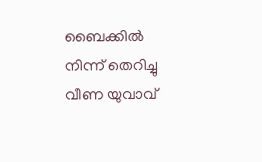ബൈക്കില്‍ നിന്ന് തെറിച്ചു വീണ യുവാവ്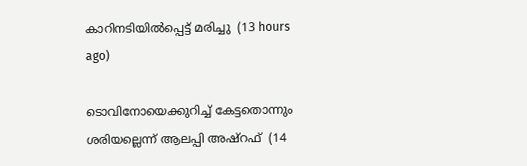കാറിനടിയില്‍പ്പെട്ട് മരിച്ചു  (13 hours ago)

ടൊവിനോയെക്കുറിച്ച് കേട്ടതൊന്നും ശരിയല്ലെന്ന് ആലപ്പി അഷ്‌റഫ്  (14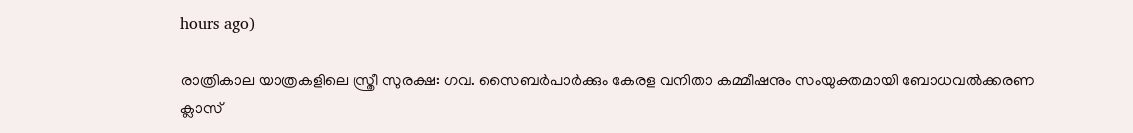hours ago)

രാത്രികാല യാത്രകളിലെ സ്ത്രീ സുരക്ഷ: ഗവ. സൈബർപാർക്കും കേരള വനിതാ കമ്മീഷനും സംയുക്തമായി ബോധവൽക്കരണ ക്ലാസ്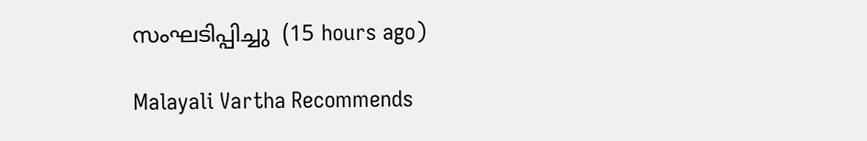സംഘടിപ്പിച്ചു  (15 hours ago)

Malayali Vartha Recommends